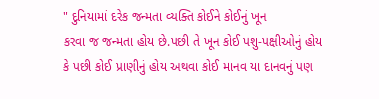" દુનિયામાં દરેક જન્મતા વ્યક્તિ કોઈને કોઈનું ખૂન
કરવા જ જન્મતા હોય છે.પછી તે ખૂન કોઈ પશુ-પક્ષીઓનું હોય
કે પછી કોઈ પ્રાણીનું હોય અથવા કોઈ માનવ યા દાનવનું પણ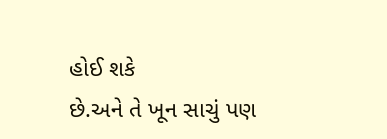હોઈ શકે
છે.અને તે ખૂન સાચું પણ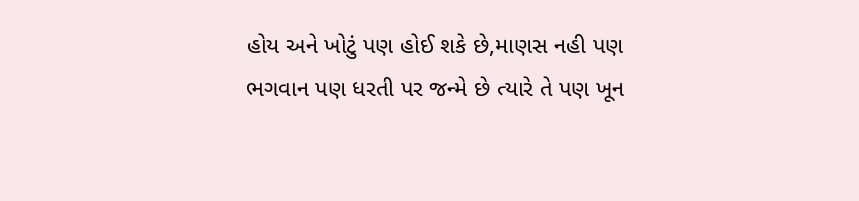હોય અને ખોટું પણ હોઈ શકે છે,માણસ નહી પણ
ભગવાન પણ ધરતી પર જન્મે છે ત્યારે તે પણ ખૂન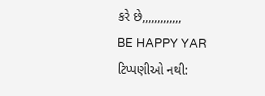કરે છે,,,,,,,,,,,,,
BE HAPPY YAR
ટિપ્પણીઓ નથી: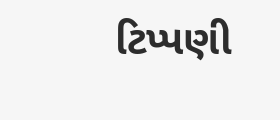ટિપ્પણી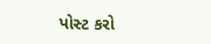પોસ્ટ કરો